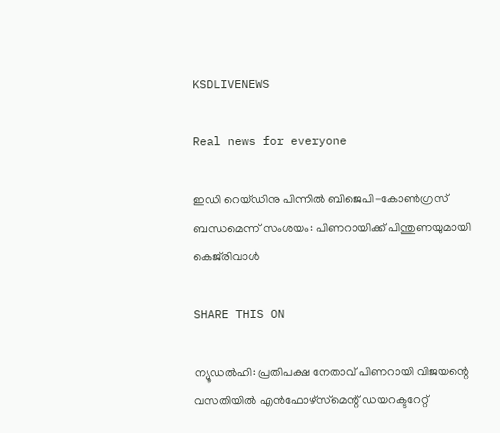KSDLIVENEWS

Real news for everyone

ഇഡി റെയ്ഡിനു പിന്നിൽ ബിജെപി-കോൺഗ്രസ് ബന്ധമെന്ന് സംശയം: പിണറായിക്ക് പിന്തുണയുമായി കെജ്‌രിവാൾ

SHARE THIS ON

ന്യൂഡൽഹി: പ്രതിപക്ഷ നേതാവ് പിണറായി വിജയന്റെ വസതിയിൽ എൻഫോഴ്‌സ്‌മെന്റ് ഡയറക്ടറേറ്റ്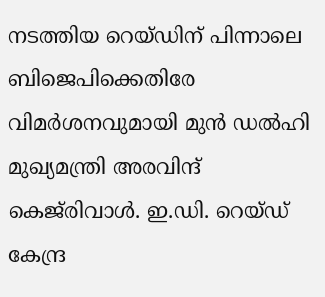നടത്തിയ റെയ്ഡിന് പിന്നാലെ ബിജെപിക്കെതിരേ വിമർശനവുമായി മുൻ ഡൽഹി മുഖ്യമന്ത്രി അരവിന്ദ് കെജ്‌രിവാൾ. ഇ.ഡി. റെയ്ഡ് കേന്ദ്ര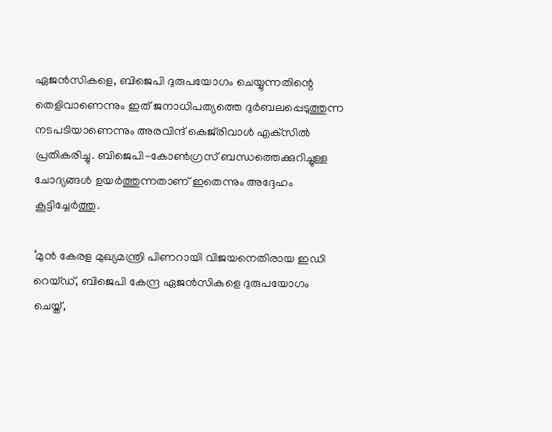ഏജൻസികളെ, ബിജെപി ദുരുപയോഗം ചെയ്യുന്നതിന്റെ തെളിവാണെന്നും ഇത് ജനാധിപത്യത്തെ ദുർബലപ്പെടുത്തുന്ന നടപടിയാണെന്നും അരവിന്ദ് കെജ്‌രിവാൾ എക്‌സിൽ പ്രതികരിച്ചു. ബിജെപി-കോൺഗ്രസ് ബന്ധത്തെക്കുറിച്ചുള്ള ചോദ്യങ്ങൾ ഉയർത്തുന്നതാണ് ഇതെന്നും അദ്ദേഹം കൂട്ടിച്ചേർത്തു.

‘മുൻ കേരള മുഖ്യമന്ത്രി പിണറായി വിജയനെതിരായ ഇഡി റെയ്ഡ്, ബിജെപി കേന്ദ്ര ഏജൻസികളെ ദുരുപയോഗം ചെയ്ത്,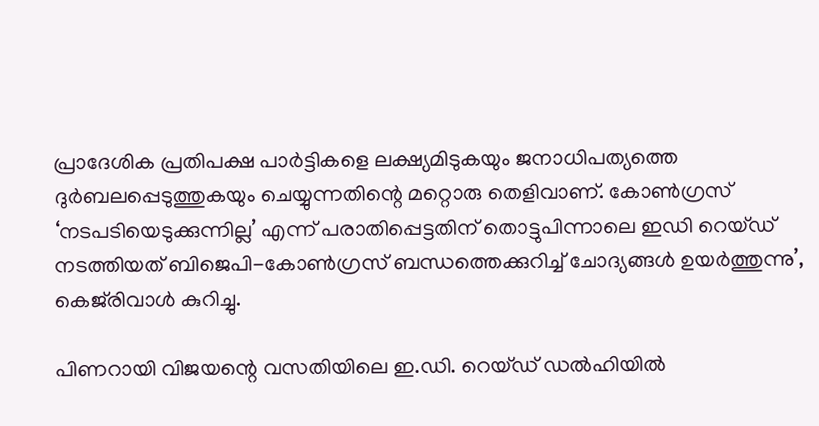പ്രാദേശിക പ്രതിപക്ഷ പാർട്ടികളെ ലക്ഷ്യമിടുകയും ജനാധിപത്യത്തെ ദുർബലപ്പെടുത്തുകയും ചെയ്യുന്നതിന്റെ മറ്റൊരു തെളിവാണ്. കോൺഗ്രസ് ‘നടപടിയെടുക്കുന്നില്ല’ എന്ന് പരാതിപ്പെട്ടതിന് തൊട്ടുപിന്നാലെ ഇഡി റെയ്ഡ് നടത്തിയത് ബിജെപി-കോൺഗ്രസ് ബന്ധത്തെക്കുറിച്ച് ചോദ്യങ്ങൾ ഉയർത്തുന്നു’, കെജ്‌രിവാൾ കുറിച്ചു.

പിണറായി വിജയന്റെ വസതിയിലെ ഇ.ഡി. റെയ്ഡ് ഡൽഹിയിൽ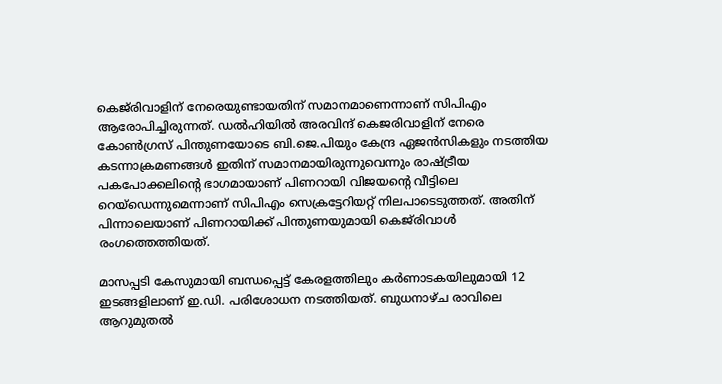കെജ്‌രിവാളിന് നേരെയുണ്ടായതിന് സമാനമാണെന്നാണ് സിപിഎം ആരോപിച്ചിരുന്നത്. ഡൽഹിയിൽ അരവിന്ദ്‌ കെജരിവാളിന്‌ നേരെ കോൺഗ്രസ്‌ പിന്തുണയോടെ ബി.ജെ.പിയും കേന്ദ്ര ഏജൻസികളും നടത്തിയ കടന്നാക്രമണങ്ങൾ ഇതിന്‌ സമാനമായിരുന്നുവെന്നും രാഷ്ട്രീയ പകപോക്കലിന്റെ ഭാഗമായാണ്‌ പിണറായി വിജയന്റെ വീട്ടിലെ റെയ്‌ഡെന്നുമെന്നാണ് സിപിഎം സെക്രട്ടേറിയറ്റ് നിലപാടെടുത്തത്. അതിന് പിന്നാലെയാണ് പിണറായിക്ക് പിന്തുണയുമായി കെജ്‌രിവാൾ രംഗത്തെത്തിയത്.

മാസപ്പടി കേസുമായി ബന്ധപ്പെട്ട് കേരളത്തിലും കർണാടകയിലുമായി 12 ഇടങ്ങളിലാണ് ഇ.ഡി. പരിശോധന നടത്തിയത്. ബുധനാഴ്ച രാവിലെ ആറുമുതൽ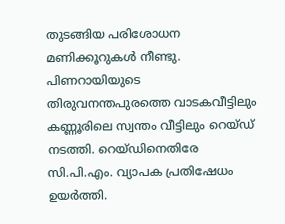തുടങ്ങിയ പരിശോധന മണിക്കൂറുകൾ നീണ്ടു. പിണറായിയുടെ തിരുവനന്തപുരത്തെ വാടകവീട്ടിലും കണ്ണൂരിലെ സ്വന്തം വീട്ടിലും റെയ്ഡ് നടത്തി. റെയ്ഡിനെതിരേ സി.പി.എം. വ്യാപക പ്രതിഷേധം ഉയർത്തി.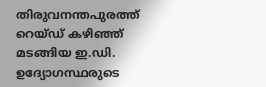തിരുവനന്തപുരത്ത് റെയ്ഡ് കഴിഞ്ഞ് മടങ്ങിയ ഇ.ഡി. ഉദ്യോഗസ്ഥരുടെ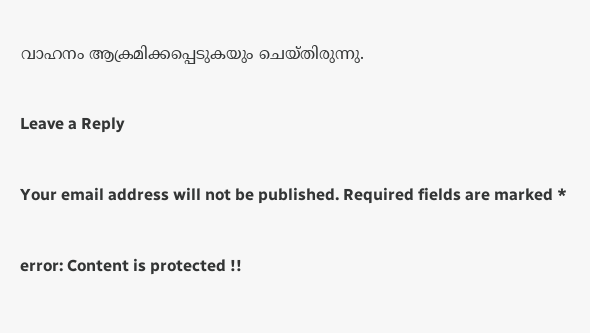വാഹനം ആക്രമിക്കപ്പെടുകയും ചെയ്തിരുന്നു.

Leave a Reply

Your email address will not be published. Required fields are marked *

error: Content is protected !!